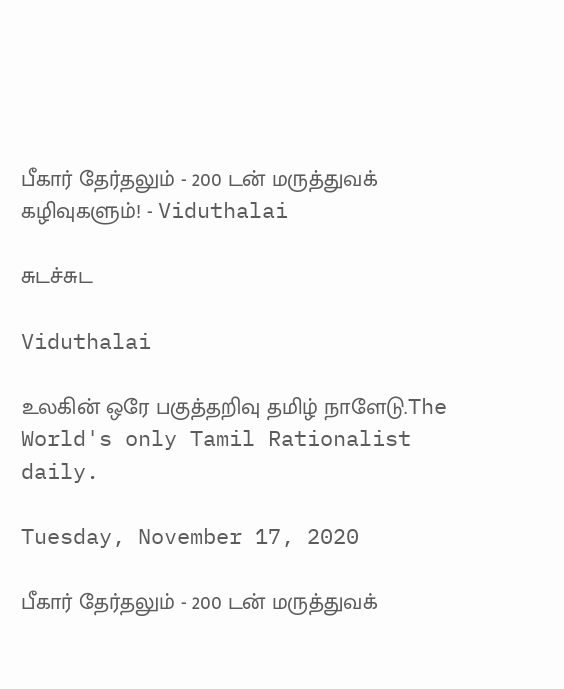பீகார் தேர்தலும் - 200 டன் மருத்துவக் கழிவுகளும்! - Viduthalai

சுடச்சுட

Viduthalai

உலகின் ஒரே பகுத்தறிவு தமிழ் நாளேடு.The World's only Tamil Rationalist daily.

Tuesday, November 17, 2020

பீகார் தேர்தலும் - 200 டன் மருத்துவக்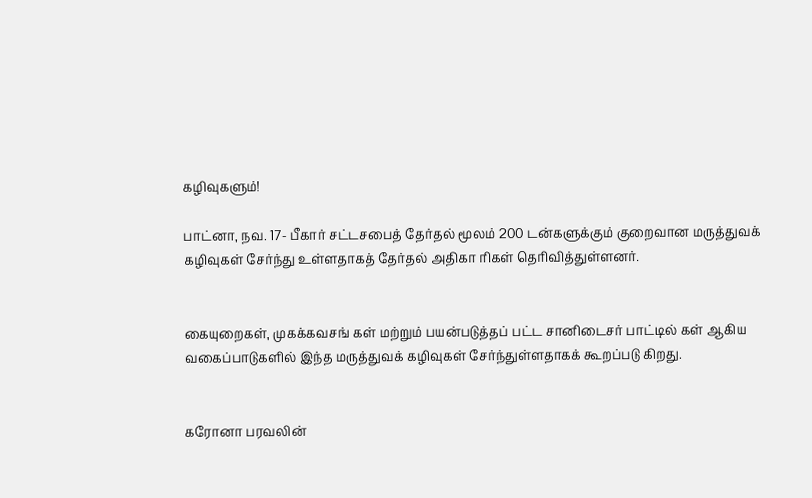கழிவுகளும்!

பாட்னா, நவ. 17- பீகார் சட்டசபைத் தேர்தல் மூலம் 200 டன்களுக்கும் குறைவான மருத்துவக் கழிவுகள் சேர்ந்து உள்ளதாகத் தேர்தல் அதிகா ரிகள் தெரிவித்துள்ளனர்.


கையுறைகள், முகக்கவசங் கள் மற்றும் பயன்படுத்தப் பட்ட சானிடைசர் பாட்டில் கள் ஆகிய வகைப்பாடுகளில் இந்த மருத்துவக் கழிவுகள் சேர்ந்துள்ளதாகக் கூறப்படு கிறது.


கரோனா பரவலின்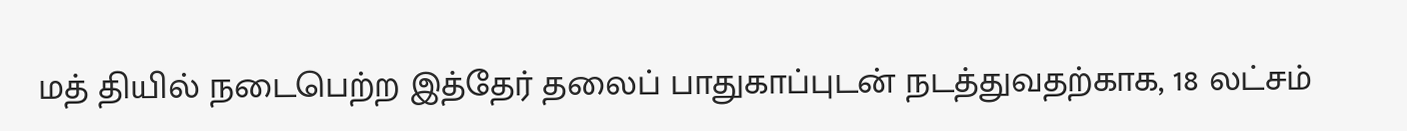மத் தியில் நடைபெற்ற இத்தேர் தலைப் பாதுகாப்புடன் நடத்துவதற்காக, 18 லட்சம்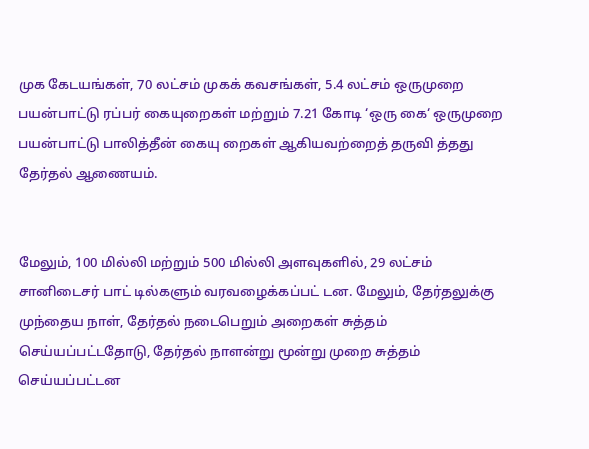முக கேடயங்கள், 70 லட்சம் முகக் கவசங்கள், 5.4 லட்சம் ஒருமுறை பயன்பாட்டு ரப்பர் கையுறைகள் மற்றும் 7.21 கோடி ‘ஒரு கை‘ ஒருமுறை பயன்பாட்டு பாலித்தீன் கையு றைகள் ஆகியவற்றைத் தருவி த்தது தேர்தல் ஆணையம்.


மேலும், 100 மில்லி மற்றும் 500 மில்லி அளவுகளில், 29 லட்சம் சானிடைசர் பாட் டில்களும் வரவழைக்கப்பட் டன. மேலும், தேர்தலுக்கு முந்தைய நாள், தேர்தல் நடைபெறும் அறைகள் சுத்தம் செய்யப்பட்டதோடு, தேர்தல் நாளன்று மூன்று முறை சுத்தம் செய்யப்பட்டன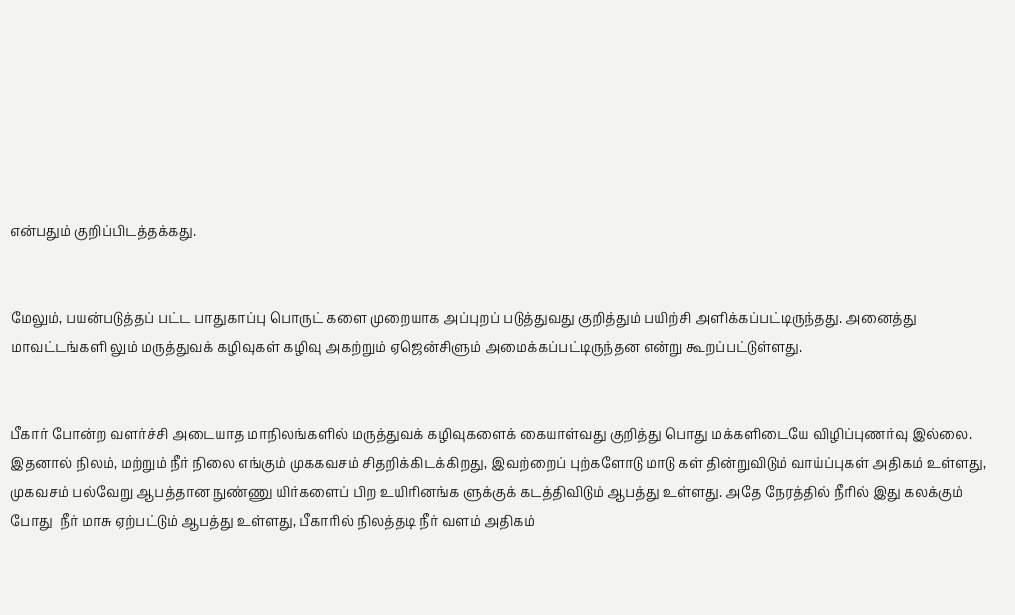என்பதும் குறிப்பிடத்தக்கது.


மேலும், பயன்படுத்தப் பட்ட பாதுகாப்பு பொருட் களை முறையாக அப்புறப் படுத்துவது குறித்தும் பயிற்சி அளிக்கப்பட்டிருந்தது. அனைத்து மாவட்டங்களி லும் மருத்துவக் கழிவுகள் கழிவு அகற்றும் ஏஜென்சிளும் அமைக்கப்பட்டிருந்தன என்று கூறப்பட்டுள்ளது.


பீகார் போன்ற வளர்ச்சி அடையாத மாநிலங்களில் மருத்துவக் கழிவுகளைக் கையாள்வது குறித்து பொது மக்களிடையே விழிப்புணர்வு இல்லை. இதனால் நிலம், மற்றும் நீர் நிலை எங்கும் முககவசம் சிதறிக்கிடக்கிறது, இவற்றைப் புற்களோடு மாடு கள் தின்றுவிடும் வாய்ப்புகள் அதிகம் உள்ளது,  முகவசம் பல்வேறு ஆபத்தான நுண்ணு யிர்களைப் பிற உயிரினங்க ளுக்குக் கடத்திவிடும் ஆபத்து உள்ளது. அதே நேரத்தில் நீரில் இது கலக்கும் போது  நீர் மாசு ஏற்பட்டும் ஆபத்து உள்ளது, பீகாரில் நிலத்தடி நீர் வளம் அதிகம்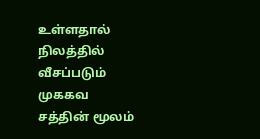உள்ளதால் நிலத்தில் வீசப்படும் முககவ சத்தின் மூலம்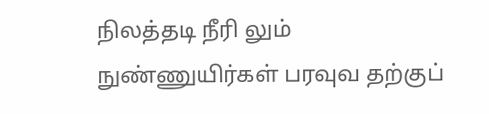நிலத்தடி நீரி லும் நுண்ணுயிர்கள் பரவுவ தற்குப்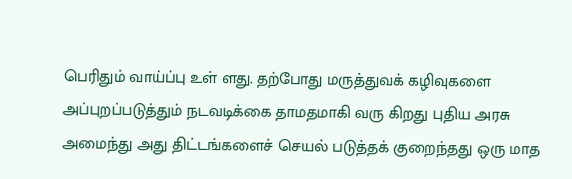பெரிதும் வாய்ப்பு உள் ளது. தற்போது மருத்துவக் கழிவுகளை அப்புறப்படுத்தும் நடவடிக்கை தாமதமாகி வரு கிறது புதிய அரசு அமைந்து அது திட்டங்களைச் செயல் படுத்தக் குறைந்தது ஒரு மாத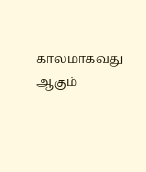காலமாகவது ஆகும்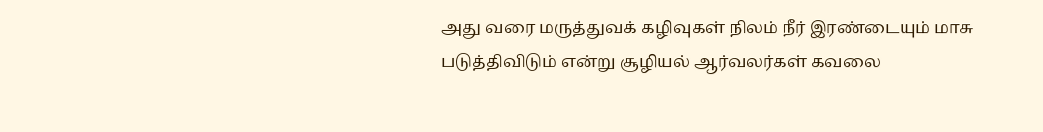அது வரை மருத்துவக் கழிவுகள் நிலம் நீர் இரண்டையும் மாசு படுத்திவிடும் என்று சூழியல் ஆர்வலர்கள் கவலை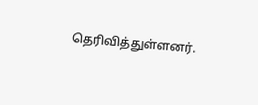தெரிவித்துள்ளனர்.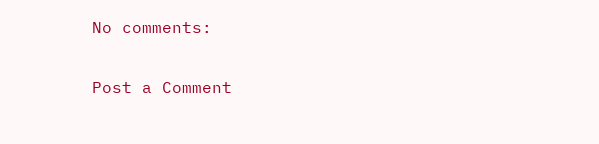No comments:

Post a Comment